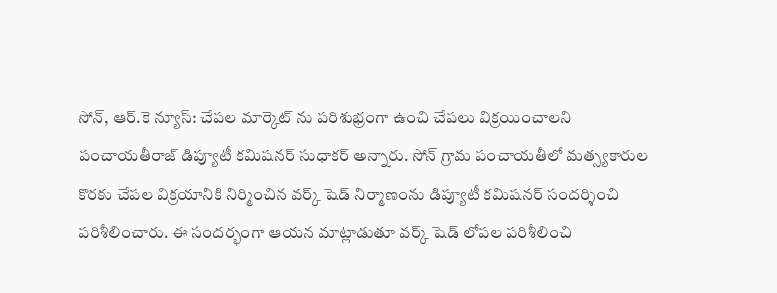సోన్, ఆర్.కె న్యూస్: చేపల మార్కెట్ ను పరిశుభ్రంగా ఉంచి చేపలు విక్రయించాలని పంచాయతీరాజ్ డిప్యూటీ కమిషనర్ సుధాకర్ అన్నారు. సోన్ గ్రామ పంచాయతీలో మత్స్యకారుల కొరకు చేపల విక్రయానికి నిర్మించిన వర్క్ షెడ్ నిర్మాణంను డిప్యూటీ కమిషనర్ సందర్శించి పరిశీలించారు. ఈ సందర్భంగా ఆయన మాట్లాడుతూ వర్క్ షెడ్ లోపల పరిశీలించి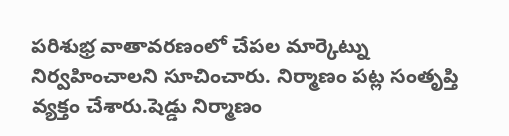పరిశుభ్ర వాతావరణంలో చేపల మార్కెట్ను నిర్వహించాలని సూచించారు. నిర్మాణం పట్ల సంతృప్తి వ్యక్తం చేశారు.షెడ్డు నిర్మాణం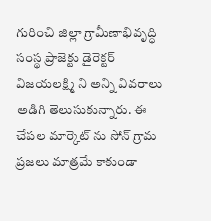గురించి జిల్లా గ్రామీణాభివృద్ధి సంస్థ ప్రాజెక్టు డైరెక్టర్ విజయలక్ష్మి ని అన్ని వివరాలు అడిగి తెలుసుకున్నారు. ఈ చేపల మార్కెట్ ను సోన్ గ్రామ ప్రజలు మాత్రమే కాకుండా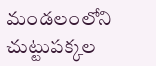మండలంలోని చుట్టుపక్కల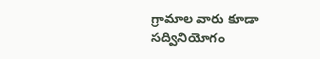గ్రామాల వారు కూడా సద్వినియోగం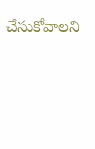చేసుకోవాలని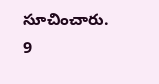సూచించారు.
9